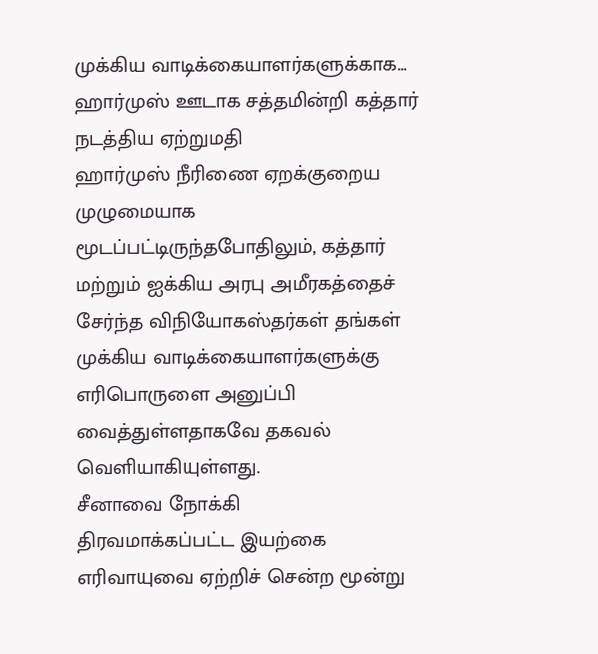முக்கிய வாடிக்கையாளர்களுக்காக... ஹார்முஸ் ஊடாக சத்தமின்றி கத்தார் நடத்திய ஏற்றுமதி
ஹார்முஸ் நீரிணை ஏறக்குறைய முழுமையாக மூடப்பட்டிருந்தபோதிலும், கத்தார் மற்றும் ஐக்கிய அரபு அமீரகத்தைச் சேர்ந்த விநியோகஸ்தர்கள் தங்கள் முக்கிய வாடிக்கையாளர்களுக்கு எரிபொருளை அனுப்பி வைத்துள்ளதாகவே தகவல் வெளியாகியுள்ளது.
சீனாவை நோக்கி
திரவமாக்கப்பட்ட இயற்கை எரிவாயுவை ஏற்றிச் சென்ற மூன்று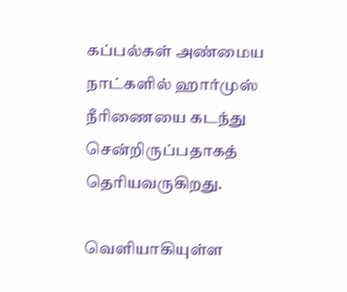கப்பல்கள் அண்மைய நாட்களில் ஹார்முஸ் நீரிணையை கடந்து சென்றிருப்பதாகத் தெரியவருகிறது.

வெளியாகியுள்ள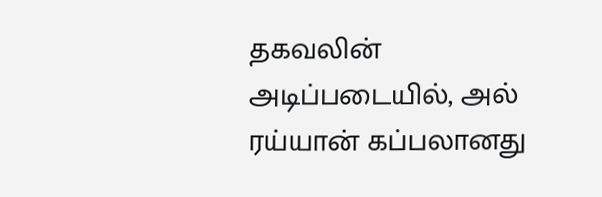தகவலின் அடிப்படையில், அல் ரய்யான் கப்பலானது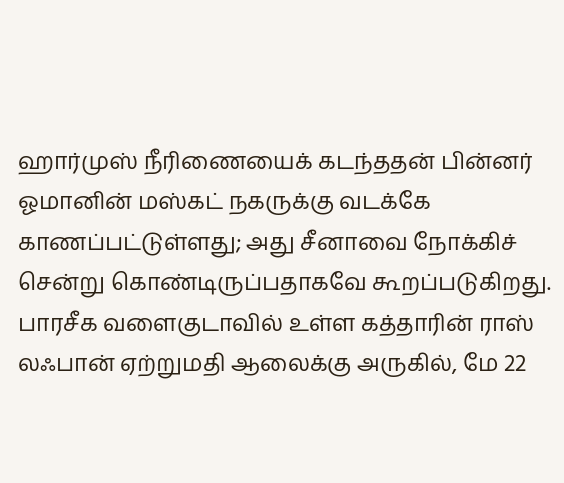ஹார்முஸ் நீரிணையைக் கடந்ததன் பின்னர் ஓமானின் மஸ்கட் நகருக்கு வடக்கே காணப்பட்டுள்ளது; அது சீனாவை நோக்கிச் சென்று கொண்டிருப்பதாகவே கூறப்படுகிறது.
பாரசீக வளைகுடாவில் உள்ள கத்தாரின் ராஸ் லஃபான் ஏற்றுமதி ஆலைக்கு அருகில், மே 22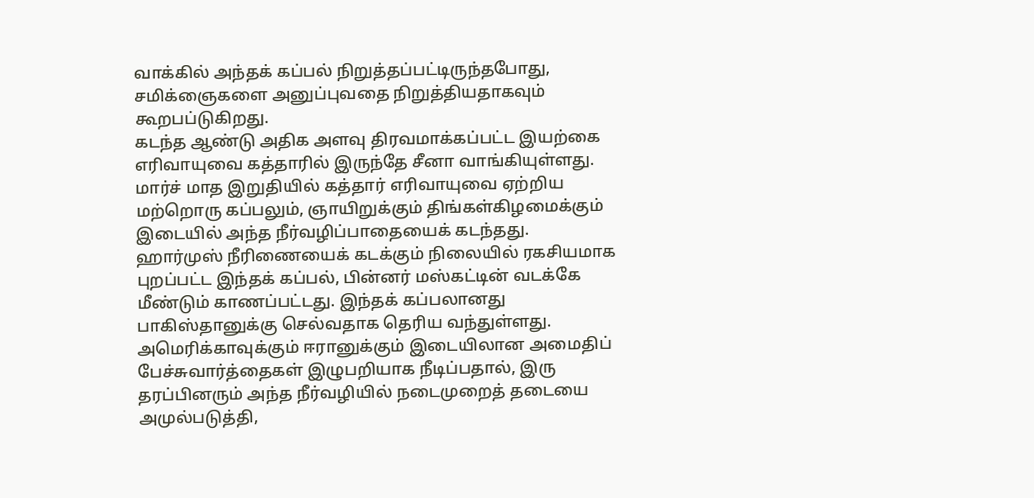வாக்கில் அந்தக் கப்பல் நிறுத்தப்பட்டிருந்தபோது, சமிக்ஞைகளை அனுப்புவதை நிறுத்தியதாகவும் கூறபப்டுகிறது.
கடந்த ஆண்டு அதிக அளவு திரவமாக்கப்பட்ட இயற்கை எரிவாயுவை கத்தாரில் இருந்தே சீனா வாங்கியுள்ளது. மார்ச் மாத இறுதியில் கத்தார் எரிவாயுவை ஏற்றிய மற்றொரு கப்பலும், ஞாயிறுக்கும் திங்கள்கிழமைக்கும் இடையில் அந்த நீர்வழிப்பாதையைக் கடந்தது.
ஹார்முஸ் நீரிணையைக் கடக்கும் நிலையில் ரகசியமாக புறப்பட்ட இந்தக் கப்பல், பின்னர் மஸ்கட்டின் வடக்கே மீண்டும் காணப்பட்டது. இந்தக் கப்பலானது பாகிஸ்தானுக்கு செல்வதாக தெரிய வந்துள்ளது.
அமெரிக்காவுக்கும் ஈரானுக்கும் இடையிலான அமைதிப் பேச்சுவார்த்தைகள் இழுபறியாக நீடிப்பதால், இரு தரப்பினரும் அந்த நீர்வழியில் நடைமுறைத் தடையை அமுல்படுத்தி,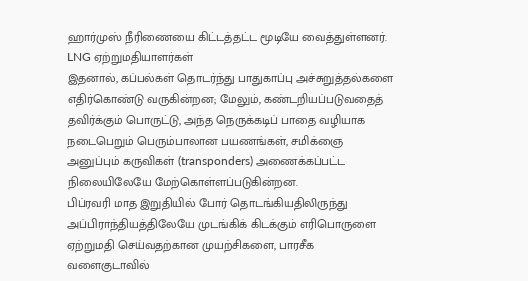ஹார்முஸ் நீரிணையை கிட்டத்தட்ட மூடியே வைத்துள்ளனர்.
LNG ஏற்றுமதியாளர்கள்
இதனால், கப்பல்கள் தொடர்ந்து பாதுகாப்பு அச்சுறுத்தல்களை எதிர்கொண்டு வருகின்றன; மேலும், கண்டறியப்படுவதைத் தவிர்க்கும் பொருட்டு, அந்த நெருக்கடிப் பாதை வழியாக நடைபெறும் பெரும்பாலான பயணங்கள், சமிக்ஞை அனுப்பும் கருவிகள் (transponders) அணைக்கப்பட்ட நிலையிலேயே மேற்கொள்ளப்படுகின்றன.
பிப்ரவரி மாத இறுதியில் போர் தொடங்கியதிலிருந்து அப்பிராந்தியத்திலேயே முடங்கிக் கிடக்கும் எரிபொருளை ஏற்றுமதி செய்வதற்கான முயற்சிகளை, பாரசீக வளைகுடாவில்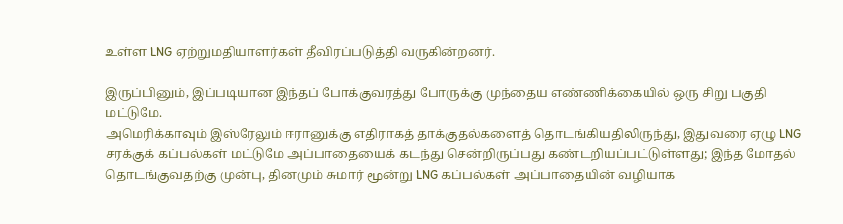உள்ள LNG ஏற்றுமதியாளர்கள் தீவிரப்படுத்தி வருகின்றனர்.

இருப்பினும், இப்படியான இந்தப் போக்குவரத்து போருக்கு முந்தைய எண்ணிக்கையில் ஒரு சிறு பகுதி மட்டுமே.
அமெரிக்காவும் இஸ்ரேலும் ஈரானுக்கு எதிராகத் தாக்குதல்களைத் தொடங்கியதிலிருந்து, இதுவரை ஏழு LNG சரக்குக் கப்பல்கள் மட்டுமே அப்பாதையைக் கடந்து சென்றிருப்பது கண்டறியப்பட்டுள்ளது; இந்த மோதல் தொடங்குவதற்கு முன்பு, தினமும் சுமார் மூன்று LNG கப்பல்கள் அப்பாதையின் வழியாக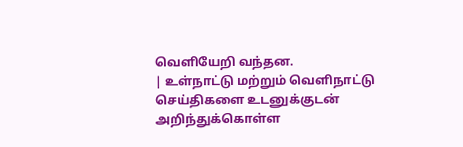வெளியேறி வந்தன.
| உள்நாட்டு மற்றும் வெளிநாட்டு செய்திகளை உடனுக்குடன் அறிந்துக்கொள்ள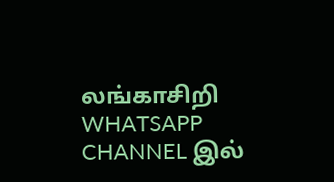லங்காசிறி WHATSAPP CHANNEL இல்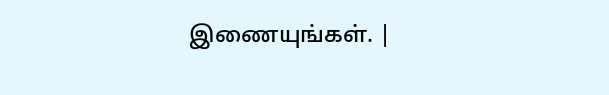இணையுங்கள். |